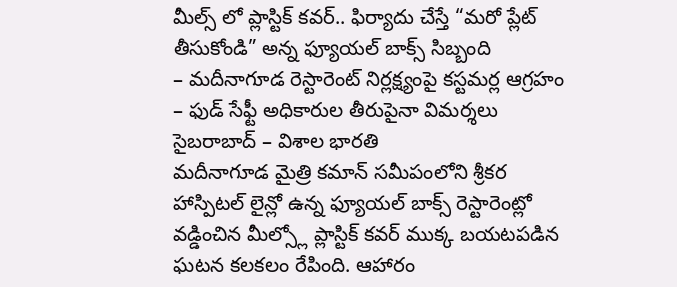మీల్స్ లో ప్లాస్టిక్ కవర్.. ఫిర్యాదు చేస్తే “మరో ప్లేట్ తీసుకోండి” అన్న ఫ్యూయల్ బాక్స్ సిబ్బంది
– మదీనాగూడ రెస్టారెంట్ నిర్లక్ష్యంపై కస్టమర్ల ఆగ్రహం
– ఫుడ్ సేఫ్టీ అధికారుల తీరుపైనా విమర్శలు
సైబరాబాద్ – విశాల భారతి
మదీనాగూడ మైత్రి కమాన్ సమీపంలోని శ్రీకర హాస్పిటల్ లైన్లో ఉన్న ఫ్యూయల్ బాక్స్ రెస్టారెంట్లో వడ్డించిన మీల్స్లో ప్లాస్టిక్ కవర్ ముక్క బయటపడిన ఘటన కలకలం రేపింది. ఆహారం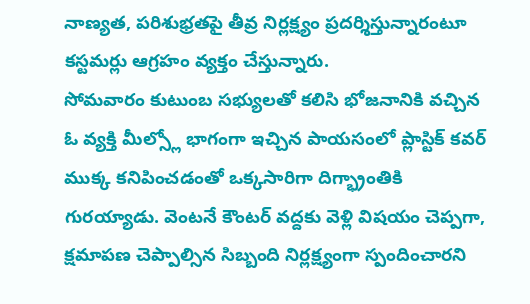నాణ్యత, పరిశుభ్రతపై తీవ్ర నిర్లక్ష్యం ప్రదర్శిస్తున్నారంటూ కస్టమర్లు ఆగ్రహం వ్యక్తం చేస్తున్నారు.
సోమవారం కుటుంబ సభ్యులతో కలిసి భోజనానికి వచ్చిన ఓ వ్యక్తి మీల్స్లో భాగంగా ఇచ్చిన పాయసంలో ప్లాస్టిక్ కవర్ ముక్క కనిపించడంతో ఒక్కసారిగా దిగ్భ్రాంతికి గురయ్యాడు. వెంటనే కౌంటర్ వద్దకు వెళ్లి విషయం చెప్పగా, క్షమాపణ చెప్పాల్సిన సిబ్బంది నిర్లక్ష్యంగా స్పందించారని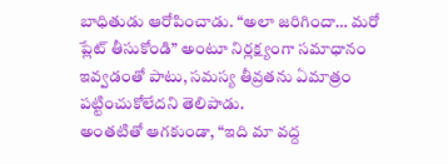బాధితుడు ఆరోపించాడు. “అలా జరిగిందా… మరో ప్లేట్ తీసుకోండి” అంటూ నిర్లక్ష్యంగా సమాధానం ఇవ్వడంతో పాటు, సమస్య తీవ్రతను ఏమాత్రం పట్టించుకోలేదని తెలిపాడు.
అంతటితో ఆగకుండా, “ఇది మా వద్ద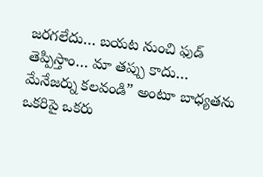జరగలేదు… బయట నుంచి ఫుడ్ తెప్పిస్తాం… మా తప్పు కాదు… మేనేజర్ను కలవండి” అంటూ బాధ్యతను ఒకరిపై ఒకరు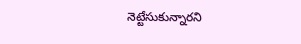నెట్టేసుకున్నారని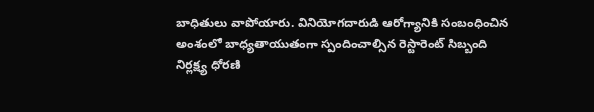బాధితులు వాపోయారు. వినియోగదారుడి ఆరోగ్యానికి సంబంధించిన అంశంలో బాధ్యతాయుతంగా స్పందించాల్సిన రెస్టారెంట్ సిబ్బంది నిర్లక్ష్య ధోరణి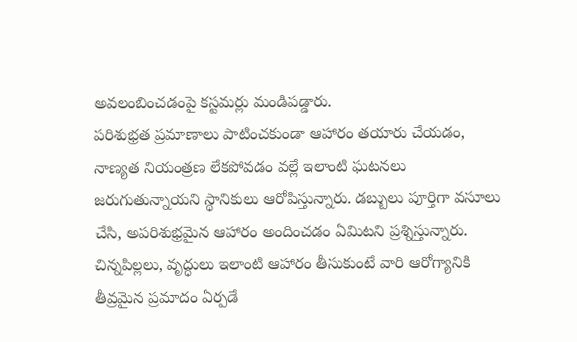అవలంబించడంపై కస్టమర్లు మండిపడ్డారు.
పరిశుభ్రత ప్రమాణాలు పాటించకుండా ఆహారం తయారు చేయడం, నాణ్యత నియంత్రణ లేకపోవడం వల్లే ఇలాంటి ఘటనలు జరుగుతున్నాయని స్థానికులు ఆరోపిస్తున్నారు. డబ్బులు పూర్తిగా వసూలు చేసి, అపరిశుభ్రమైన ఆహారం అందించడం ఏమిటని ప్రశ్నిస్తున్నారు. చిన్నపిల్లలు, వృద్ధులు ఇలాంటి ఆహారం తీసుకుంటే వారి ఆరోగ్యానికి తీవ్రమైన ప్రమాదం ఏర్పడే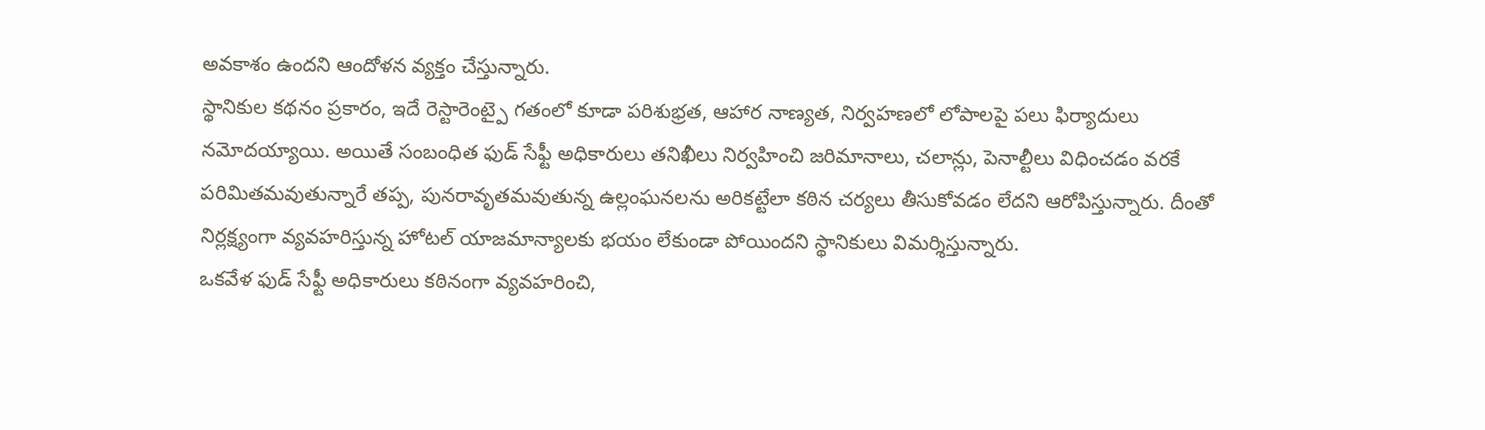అవకాశం ఉందని ఆందోళన వ్యక్తం చేస్తున్నారు.
స్థానికుల కథనం ప్రకారం, ఇదే రెస్టారెంట్పై గతంలో కూడా పరిశుభ్రత, ఆహార నాణ్యత, నిర్వహణలో లోపాలపై పలు ఫిర్యాదులు నమోదయ్యాయి. అయితే సంబంధిత ఫుడ్ సేఫ్టీ అధికారులు తనిఖీలు నిర్వహించి జరిమానాలు, చలాన్లు, పెనాల్టీలు విధించడం వరకే పరిమితమవుతున్నారే తప్ప, పునరావృతమవుతున్న ఉల్లంఘనలను అరికట్టేలా కఠిన చర్యలు తీసుకోవడం లేదని ఆరోపిస్తున్నారు. దీంతో నిర్లక్ష్యంగా వ్యవహరిస్తున్న హోటల్ యాజమాన్యాలకు భయం లేకుండా పోయిందని స్థానికులు విమర్శిస్తున్నారు.
ఒకవేళ ఫుడ్ సేఫ్టీ అధికారులు కఠినంగా వ్యవహరించి,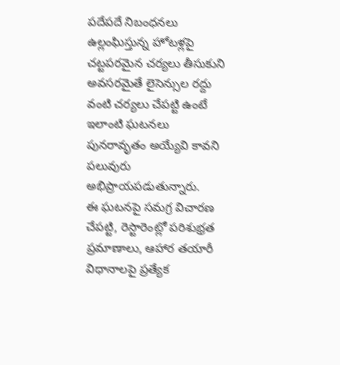పదేపదే నిబంధనలు ఉల్లంఘిస్తున్న హోటళ్లపై చట్టపరమైన చర్యలు తీసుకుని అవసరమైతే లైసెన్సుల రద్దు వంటి చర్యలు చేపట్టి ఉంటే ఇలాంటి ఘటనలు పునరావృతం అయ్యేవి కావని పలువురు అభిప్రాయపడుతున్నారు.
ఈ ఘటనపై సమగ్ర విచారణ చేపట్టి, రెస్టారెంట్లో పరిశుభ్రత ప్రమాణాలు, ఆహార తయారీ విధానాలపై ప్రత్యేక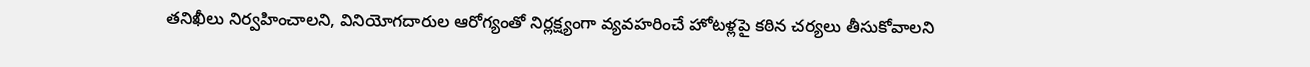తనిఖీలు నిర్వహించాలని, వినియోగదారుల ఆరోగ్యంతో నిర్లక్ష్యంగా వ్యవహరించే హోటళ్లపై కఠిన చర్యలు తీసుకోవాలని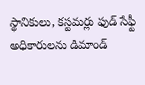స్థానికులు, కస్టమర్లు ఫుడ్ సేఫ్టీ అధికారులను డిమాండ్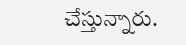చేస్తున్నారు.